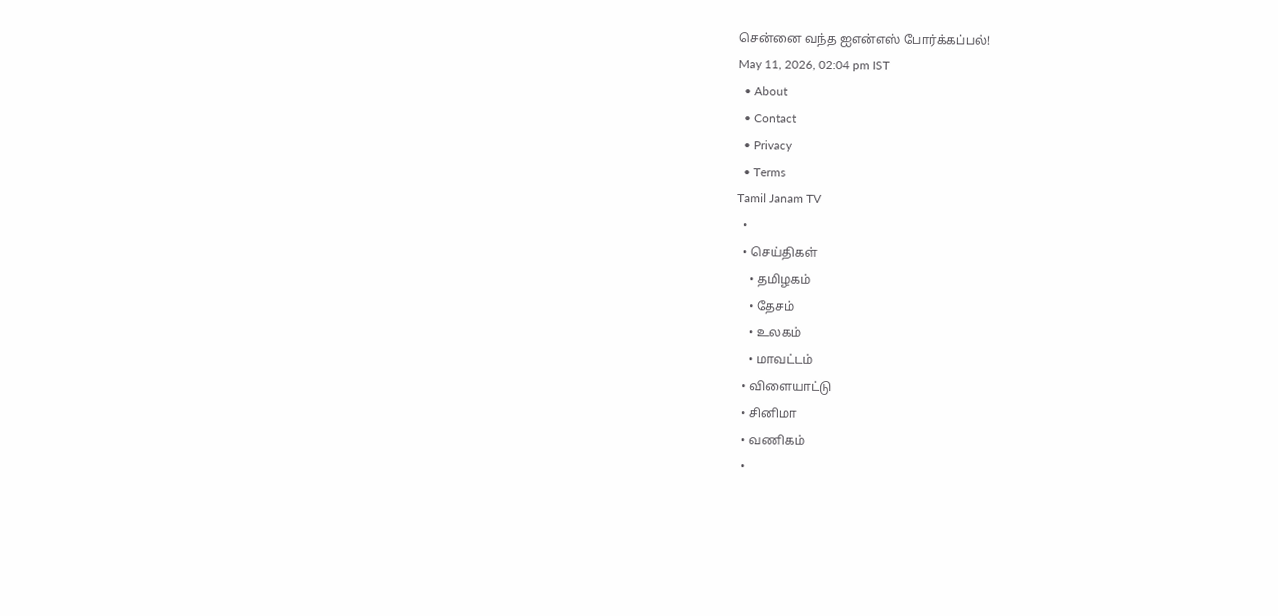சென்னை வந்த ஐஎன்எஸ் போர்க்கப்பல்!
May 11, 2026, 02:04 pm IST
  • About
  • Contact
  • Privacy
  • Terms
Tamil Janam TV
  •
  • செய்திகள்
    • தமிழகம்
    • தேசம்
    • உலகம்
    • மாவட்டம்
  • விளையாட்டு
  • சினிமா
  • வணிகம்
  •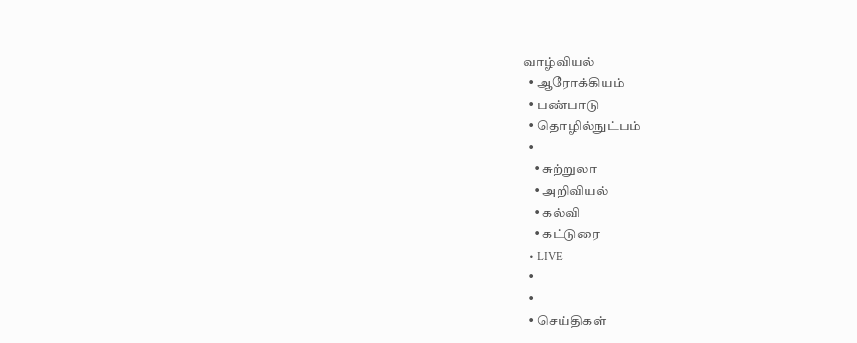வாழ்வியல்
  • ஆரோக்கியம்
  • பண்பாடு
  • தொழில்நுட்பம்
  •
    • சுற்றுலா
    • அறிவியல்
    • கல்வி
    • கட்டுரை
  • LIVE
  •
  •
  • செய்திகள்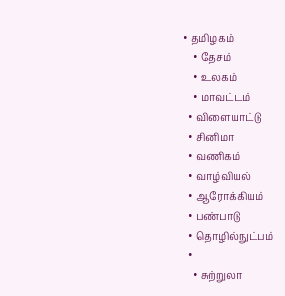• தமிழகம்
    • தேசம்
    • உலகம்
    • மாவட்டம்
  • விளையாட்டு
  • சினிமா
  • வணிகம்
  • வாழ்வியல்
  • ஆரோக்கியம்
  • பண்பாடு
  • தொழில்நுட்பம்
  •
    • சுற்றுலா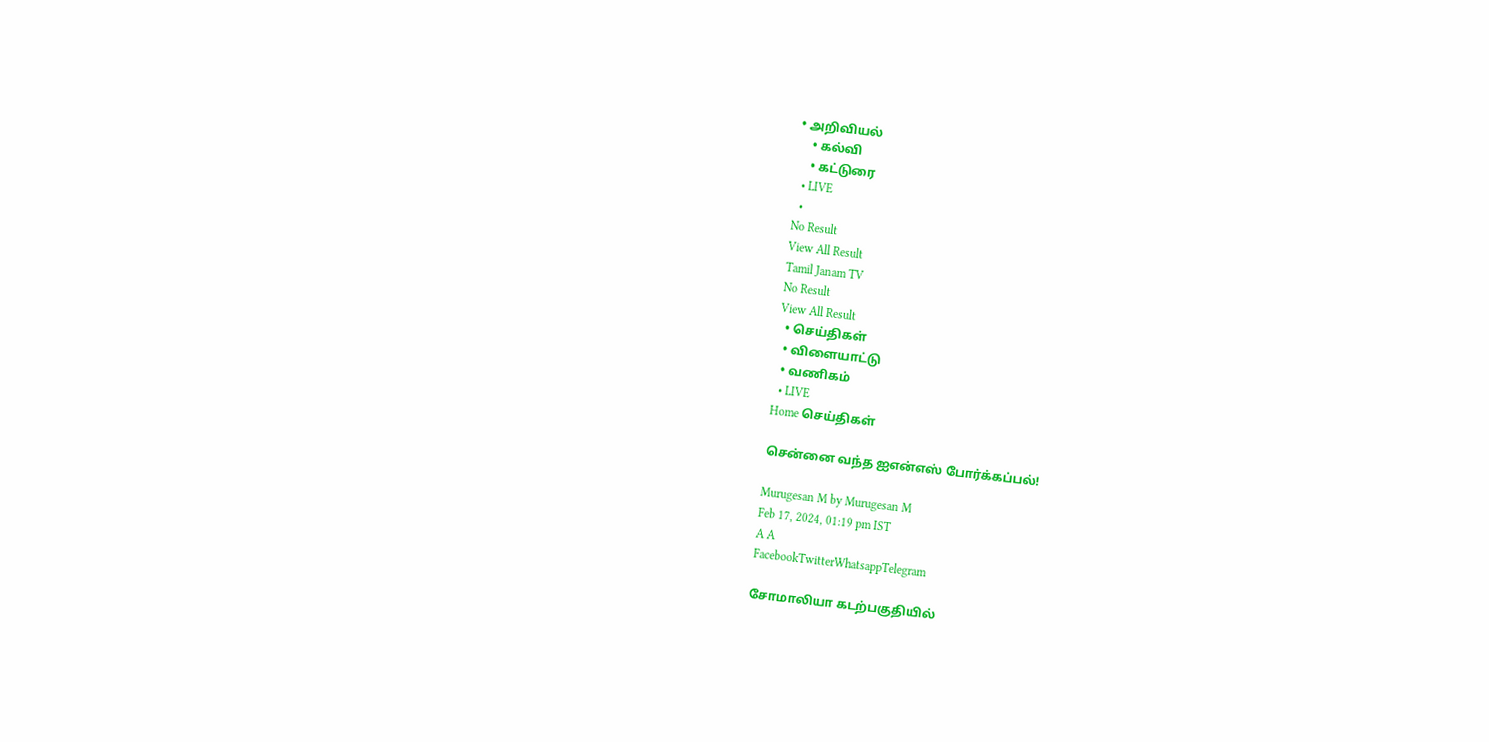• அறிவியல்
    • கல்வி
    • கட்டுரை
  • LIVE
  •
No Result
View All Result
Tamil Janam TV
No Result
View All Result
  • செய்திகள்
  • விளையாட்டு
  • வணிகம்
  • LIVE
Home செய்திகள்

சென்னை வந்த ஐஎன்எஸ் போர்க்கப்பல்!

Murugesan M by Murugesan M
Feb 17, 2024, 01:19 pm IST
A A
FacebookTwitterWhatsappTelegram

சோமாலியா கடற்பகுதியில்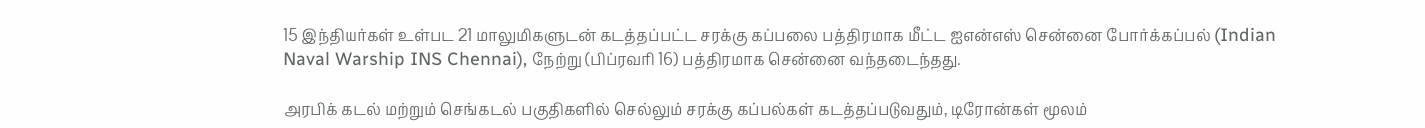15 இந்தியர்கள் உள்பட 21 மாலுமிகளுடன் கடத்தப்பட்ட சரக்கு கப்பலை பத்திரமாக மீட்ட ஐஎன்எஸ் சென்னை போர்க்கப்பல் (Indian Naval Warship INS Chennai), நேற்று (பிப்ரவரி 16) பத்திரமாக சென்னை வந்தடைந்தது.

அரபிக் கடல் மற்றும் செங்கடல் பகுதிகளில் செல்லும் சரக்கு கப்பல்கள் கடத்தப்படுவதும், டிரோன்கள் மூலம்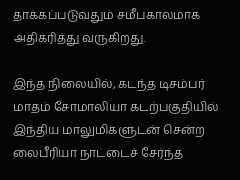தாக்கப்படுவதும் சமீபகாலமாக அதிகரித்து வருகிறது.

இந்த நிலையில், கடந்த டிசம்பர் மாதம் சோமாலியா கடற்பகுதியில் இந்திய மாலுமிகளுடன் சென்ற லைபீரியா நாட்டைச் சேர்ந்த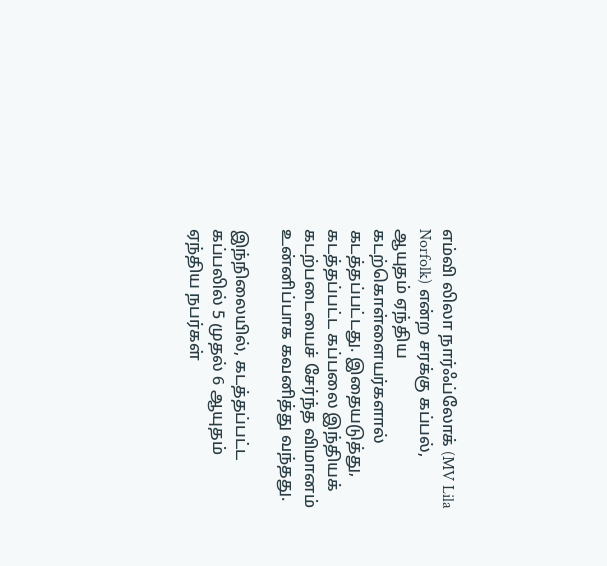எம்வி லிலா நார்ஃப்லோக் (MV Lila Norfolk) என்ற சரக்கு கப்பல், ஆயுதம் ஏந்திய கடற்கொள்ளையர்களால் கடத்தப்பட்டது. இதையடுத்து, கடத்தப்பட்ட கப்பலை இந்தியக் கடற்படையைச் சேர்ந்த விமானம் உன்னிப்பாக கவனித்து வந்தது.

இந்நிலையில், கடத்தப்பட்ட கப்பலில் 5 முதல் 6 ஆயுதம் ஏந்திய நபர்கள்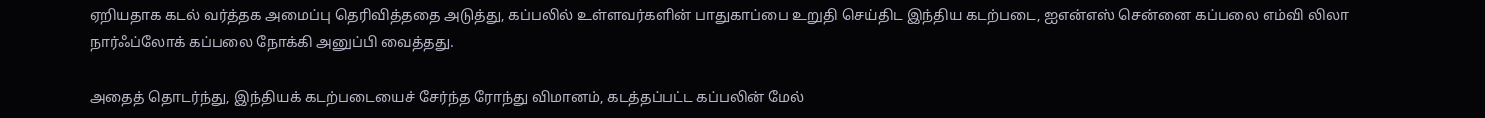ஏறியதாக கடல் வர்த்தக அமைப்பு தெரிவித்ததை அடுத்து, கப்பலில் உள்ளவர்களின் பாதுகாப்பை உறுதி செய்திட இந்திய கடற்படை, ஐஎன்எஸ் சென்னை கப்பலை எம்வி லிலா நார்ஃப்லோக் கப்பலை நோக்கி அனுப்பி வைத்தது.

அதைத் தொடர்ந்து, இந்தியக் கடற்படையைச் சேர்ந்த ரோந்து விமானம், கடத்தப்பட்ட கப்பலின் மேல்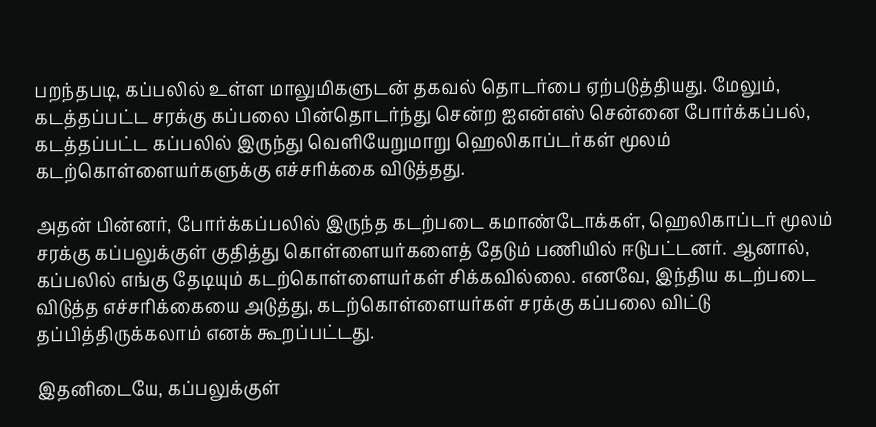பறந்தபடி, கப்பலில் உள்ள மாலுமிகளுடன் தகவல் தொடர்பை ஏற்படுத்தியது. மேலும், கடத்தப்பட்ட சரக்கு கப்பலை பின்தொடர்ந்து சென்ற ஐஎன்எஸ் சென்னை போர்க்கப்பல், கடத்தப்பட்ட கப்பலில் இருந்து வெளியேறுமாறு ஹெலிகாப்டர்கள் மூலம் கடற்கொள்ளையர்களுக்கு எச்சரிக்கை விடுத்தது.

அதன் பின்னர், போர்க்கப்பலில் இருந்த கடற்படை கமாண்டோக்கள், ஹெலிகாப்டர் மூலம் சரக்கு கப்பலுக்குள் குதித்து கொள்ளையர்களைத் தேடும் பணியில் ஈடுபட்டனர். ஆனால், கப்பலில் எங்கு தேடியும் கடற்கொள்ளையர்கள் சிக்கவில்லை. எனவே, இந்திய கடற்படை விடுத்த எச்சரிக்கையை அடுத்து, கடற்கொள்ளையர்கள் சரக்கு கப்பலை விட்டு தப்பித்திருக்கலாம் எனக் கூறப்பட்டது.

இதனிடையே, கப்பலுக்குள்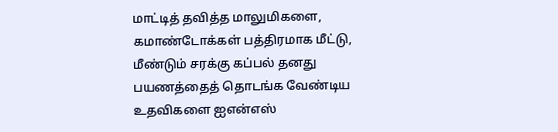மாட்டித் தவித்த மாலுமிகளை, கமாண்டோக்கள் பத்திரமாக மீட்டு, மீண்டும் சரக்கு கப்பல் தனது பயணத்தைத் தொடங்க வேண்டிய உதவிகளை ஐஎன்எஸ்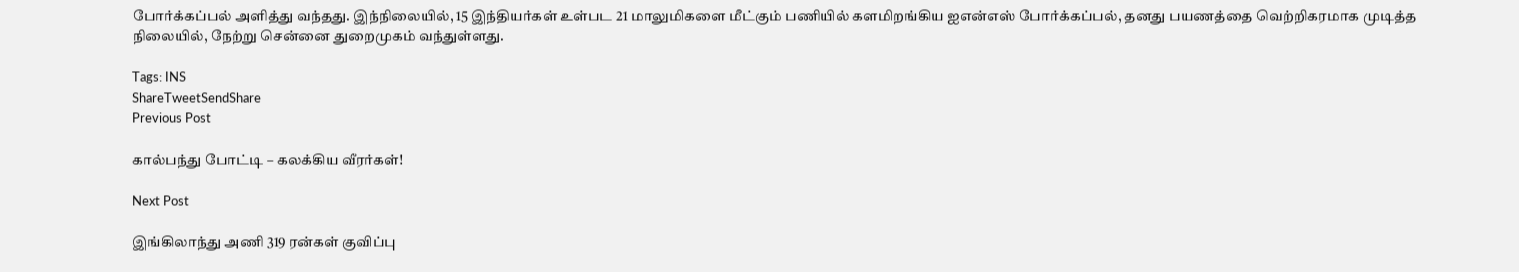போர்க்கப்பல் அளித்து வந்தது. இந்நிலையில், 15 இந்தியர்கள் உள்பட 21 மாலுமிகளை மீட்கும் பணியில் களமிறங்கிய ஐஎன்எஸ் போர்க்கப்பல், தனது பயணத்தை வெற்றிகரமாக முடித்த நிலையில், நேற்று சென்னை துறைமுகம் வந்துள்ளது.

Tags: INS
ShareTweetSendShare
Previous Post

கால்பந்து போட்டி – கலக்கிய வீரர்கள்!

Next Post

இங்கிலாந்து அணி 319 ரன்கள் குவிப்பு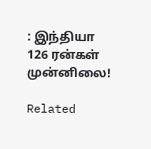: இந்தியா 126 ரன்கள் முன்னிலை!

Related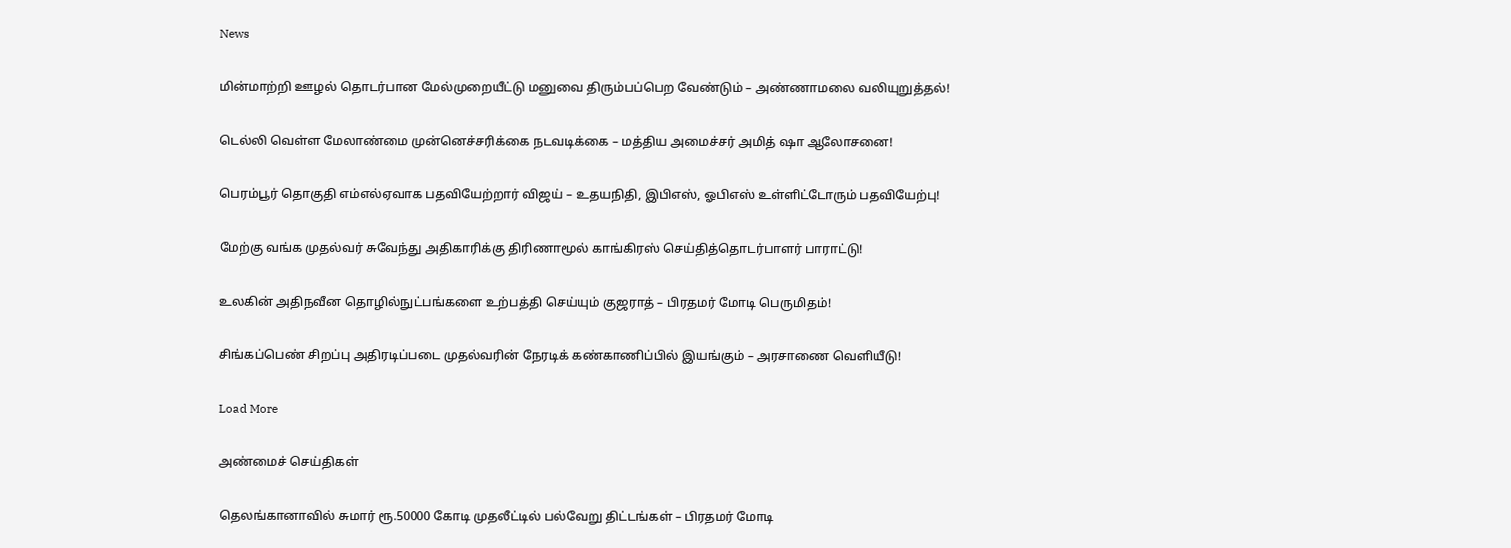News

மின்மாற்றி ஊழல் தொடர்பான மேல்முறையீட்டு மனுவை திரும்பப்பெற வேண்டும் – அண்ணாமலை வலியுறுத்தல்!

டெல்லி வெள்ள மேலாண்மை முன்னெச்சரிக்கை நடவடிக்கை – மத்திய அமைச்சர் அமித் ஷா ஆலோசனை!

பெரம்பூர் தொகுதி எம்எல்ஏவாக பதவியேற்றார் விஜய் – உதயநிதி, இபிஎஸ், ஓபிஎஸ் உள்ளிட்டோரும் பதவியேற்பு!

மேற்கு வங்க முதல்வர் சுவேந்து அதிகாரிக்கு திரிணாமூல் காங்கிரஸ் செய்தித்தொடர்பாளர் பாராட்டு!

உலகின் அதிநவீன தொழில்நுட்பங்களை உற்பத்தி செய்யும் குஜராத் – பிரதமர் மோடி பெருமிதம்!

சிங்கப்பெண் சிறப்பு அதிரடிப்படை முதல்வரின் நேரடிக் கண்காணிப்பில் இயங்கும் – அரசாணை வெளியீடு!

Load More

அண்மைச் செய்திகள்

தெலங்கானாவில் சுமார் ரூ.50000 கோடி முதலீட்டில் பல்வேறு திட்டங்கள் – பிரதமர் மோடி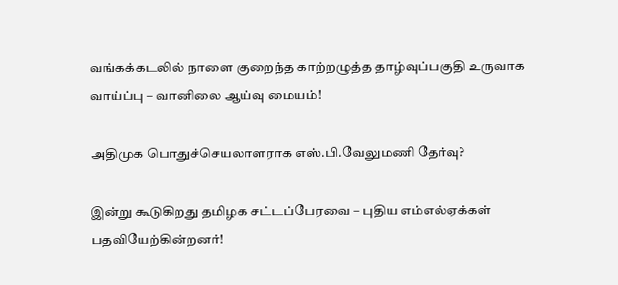வங்கக்கடலில் நாளை குறைந்த காற்றழுத்த தாழ்வுப்பகுதி உருவாக வாய்ப்பு – வானிலை ஆய்வு மையம்!

அதிமுக பொதுச்செயலாளராக எஸ்.பி.வேலுமணி தேர்வு?

இன்று கூடுகிறது தமிழக சட்டப்பேரவை – புதிய எம்எல்ஏக்கள் பதவியேற்கின்றனர்!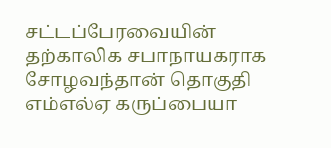சட்டப்பேரவையின் தற்காலிக சபாநாயகராக சோழவந்தான் தொகுதி எம்எல்ஏ கருப்பையா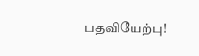பதவியேற்பு!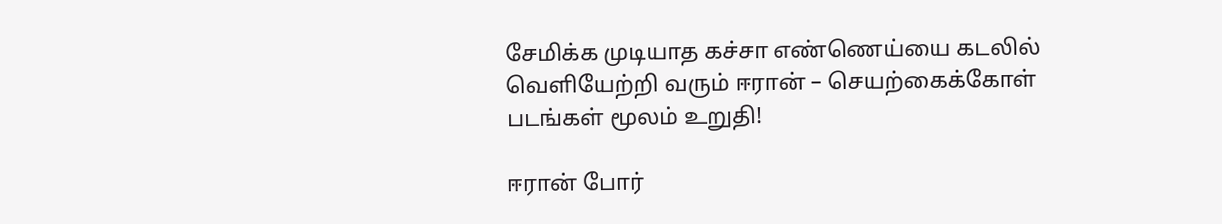சேமிக்க முடியாத கச்சா எண்ணெய்யை கடலில் வெளியேற்றி வரும் ஈரான் – செயற்கைக்கோள் படங்கள் மூலம் உறுதி!

ஈரான் போர்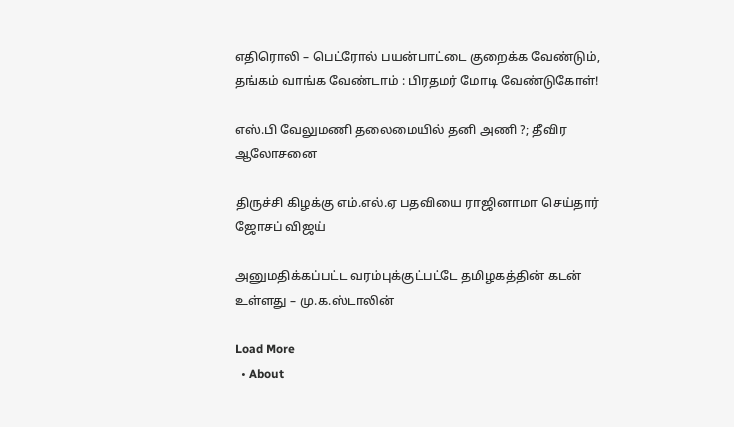எதிரொலி – பெட்ரோல் பயன்பாட்டை குறைக்க வேண்டும், தங்கம் வாங்க வேண்டாம் : பிரதமர் மோடி வேண்டுகோள்!

எஸ்.பி வேலுமணி தலைமையில் தனி அணி ?; தீவிர ஆலோசனை

திருச்சி கிழக்கு எம்.எல்.ஏ பதவியை ராஜினாமா செய்தார் ஜோசப் விஜய்

அனுமதிக்கப்பட்ட வரம்புக்குட்பட்டே தமிழகத்தின் கடன் உள்ளது – மு.க.ஸ்டாலின்

Load More
  • About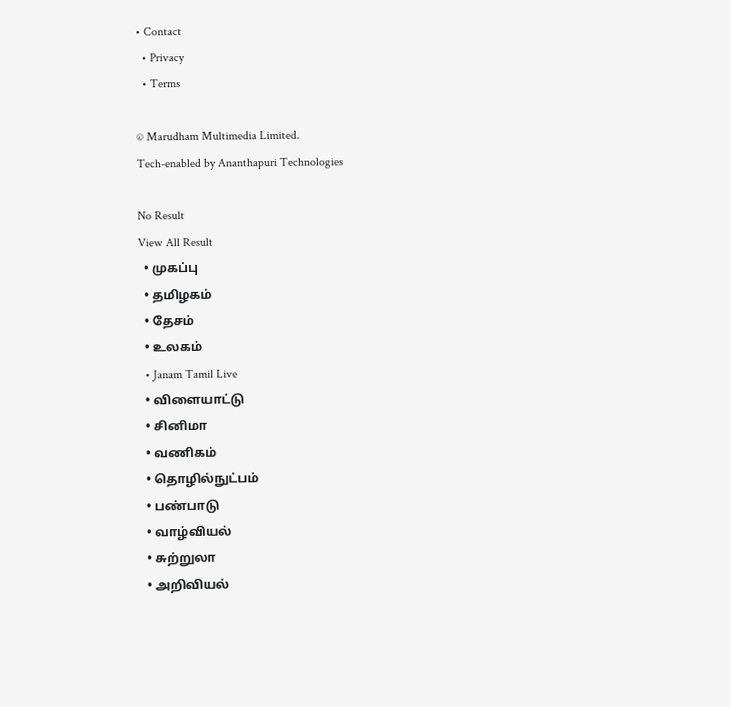• Contact
  • Privacy
  • Terms

© Marudham Multimedia Limited.
Tech-enabled by Ananthapuri Technologies

No Result
View All Result
  • முகப்பு
  • தமிழகம்
  • தேசம்
  • உலகம்
  • Janam Tamil Live
  • விளையாட்டு
  • சினிமா
  • வணிகம்
  • தொழில்நுட்பம்
  • பண்பாடு
  • வாழ்வியல்
  • சுற்றுலா
  • அறிவியல்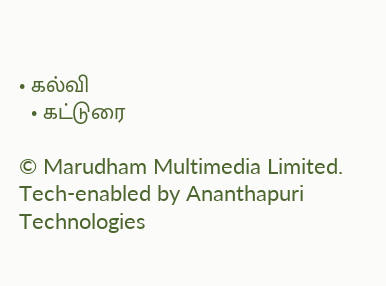• கல்வி
  • கட்டுரை

© Marudham Multimedia Limited.
Tech-enabled by Ananthapuri Technologies